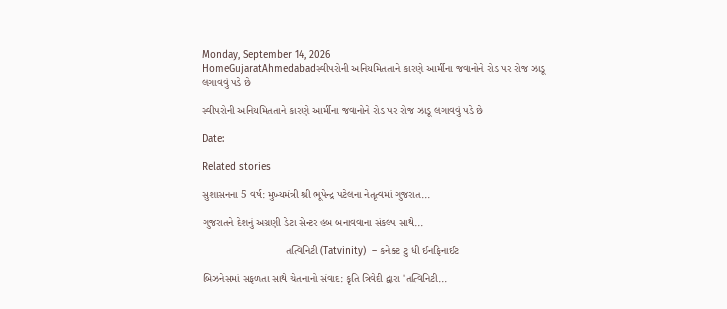Monday, September 14, 2026
HomeGujaratAhmedabadસ્વીપરોની અનિયમિતતાને કારણે આર્મીના જવાનોને રોડ પર રોજ ઝાડૂ લગાવવું પડે છે

સ્વીપરોની અનિયમિતતાને કારણે આર્મીના જવાનોને રોડ પર રોજ ઝાડૂ લગાવવું પડે છે

Date:

Related stories

સુશાસનના 5 વર્ષ: મુખ્યમંત્રી શ્રી ભૂપેન્દ્ર પટેલના નેતૃત્વમાં ગુજરાત...

ગુજરાતને દેશનું અગ્રણી ડેટા સેન્ટર હબ બનાવવાના સંકલ્પ સાથે...

                            તત્વિનિટી (Tatvinity)  – કનેક્ટ ટુ ધી ઈનફિનાઈટ

બિઝનેસમાં સફળતા સાથે ચેતનાનો સંવાદ: કૃતિ ત્રિવેદી દ્વારા 'તત્વિનિટી...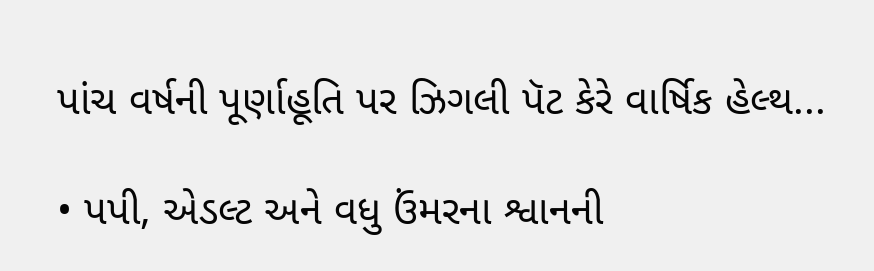પાંચ વર્ષની પૂર્ણાહૂતિ પર ઝિગલી પૅટ કેરે વાર્ષિક હેલ્થ...

• પપી, એડલ્ટ અને વધુ ઉંમરના શ્વાનની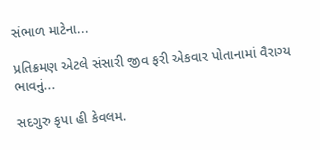સંભાળ માટેના...

પ્રતિક્રમણ એટલે સંસારી જીવ ફરી એકવાર પોતાનામાં વૈરાગ્ય ભાવનું...

સદગુરુ કૃપા હી કેવલમ.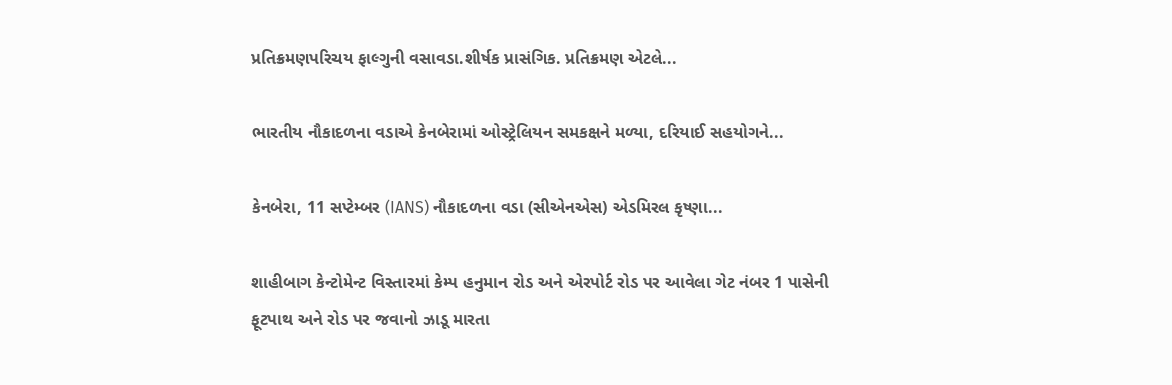પ્રતિક્રમણપરિચય ફાલ્ગુની વસાવડા.શીર્ષક પ્રાસંગિક. પ્રતિક્રમણ એટલે...

ભારતીય નૌકાદળના વડાએ કેનબેરામાં ઓસ્ટ્રેલિયન સમકક્ષને મળ્યા, દરિયાઈ સહયોગને...

કેનબેરા, 11 સપ્ટેમ્બર (IANS) નૌકાદળના વડા (સીએનએસ) એડમિરલ કૃષ્ણા...

શાહીબાગ કેન્ટોમેન્ટ વિસ્તારમાં કેમ્પ હનુમાન રોડ અને એરપોર્ટ રોડ પર આવેલા ગેટ નંબર 1 પાસેની ફૂટપાથ અને રોડ પર જવાનો ઝાડૂ મારતા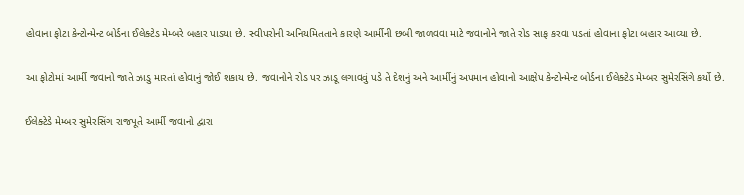હોવાના ફોટા કેન્ટોન્મેન્ટ બોર્ડના ઈલેક્ટેડ મેમ્બરે બહાર પાડયા છે. સ્વીપરોની અનિયમિતતાને કારણે આર્મીની છબી જાળવવા માટે જવાનોને જાતે રોડ સાફ કરવા પડતાં હોવાના ફોટા બહાર આવ્યા છે.

આ ફોટોમાં આર્મી જવાનો જાતે ઝાડુ મારતાં હોવાનું જોઈ શકાય છે. જવાનોને રોડ પર ઝાડૂ લગાવવું પડે તે દેશનું અને આર્મીનું અપમાન હોવાનો આક્ષેપ કેન્ટોન્મેન્ટ બોર્ડના ઈલેક્ટેડ મેમ્બર સુમેરસિંગે કર્યો છે.

ઈલેક્ટેડે મેમ્બર સુમેરસિંગ રાજપૂતે આર્મી જવાનો દ્વારા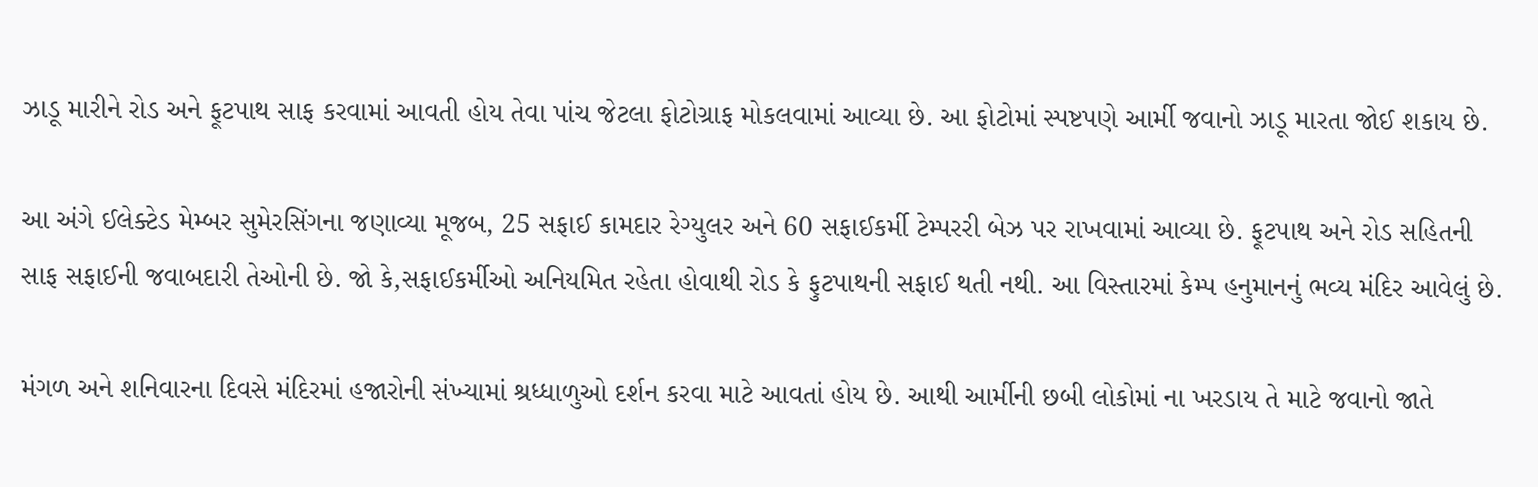ઝાડૂ મારીને રોડ અને ફૂટપાથ સાફ કરવામાં આવતી હોય તેવા પાંચ જેટલા ફોટોગ્રાફ મોકલવામાં આવ્યા છે. આ ફોટોમાં સ્પષ્ટપણે આર્મી જવાનો ઝાડૂ મારતા જોઈ શકાય છે.

આ અંગે ઈલેક્ટેડ મેમ્બર સુમેરસિંગના જણાવ્યા મૂજબ, 25 સફાઈ કામદાર રેગ્યુલર અને 60 સફાઈકર્મી ટેમ્પરરી બેઝ પર રાખવામાં આવ્યા છે. ફૂટપાથ અને રોડ સહિતની સાફ સફાઈની જવાબદારી તેઓની છે. જો કે,સફાઈકર્મીઓ અનિયમિત રહેતા હોવાથી રોડ કે ફુટપાથની સફાઈ થતી નથી. આ વિસ્તારમાં કેમ્પ હનુમાનનું ભવ્ય મંદિર આવેલું છે.

મંગળ અને શનિવારના દિવસે મંદિરમાં હજારોની સંખ્યામાં શ્રધ્ધાળુઓ દર્શન કરવા માટે આવતાં હોય છે. આથી આર્મીની છબી લોકોમાં ના ખરડાય તે માટે જવાનો જાતે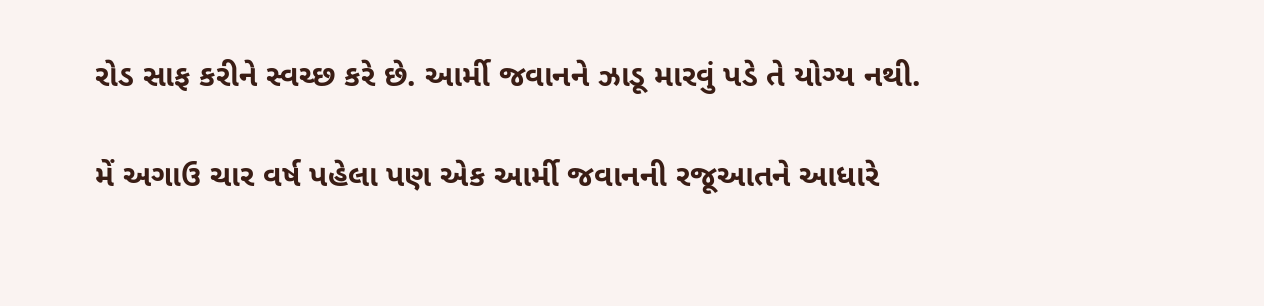રોડ સાફ કરીને સ્વચ્છ કરે છે. આર્મી જવાનને ઝાડૂ મારવું પડે તે યોગ્ય નથી.

મેં અગાઉ ચાર વર્ષ પહેલા પણ એક આર્મી જવાનની રજૂઆતને આધારે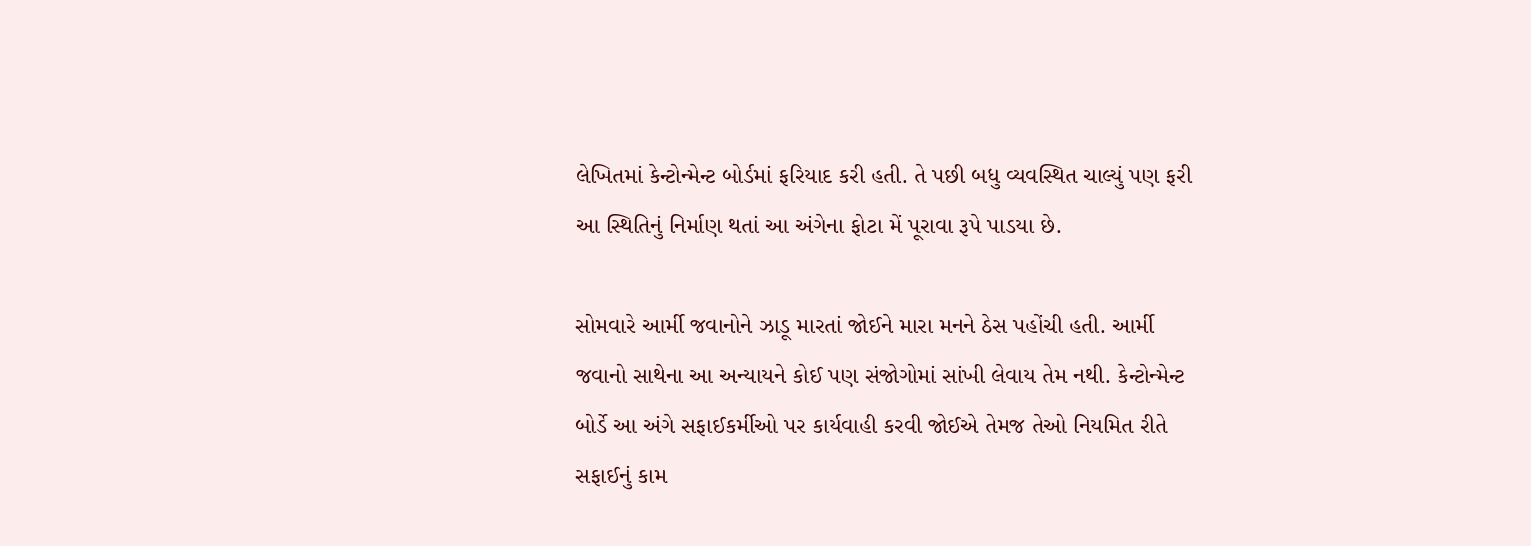લેખિતમાં કેન્ટોન્મેન્ટ બોર્ડમાં ફરિયાદ કરી હતી. તે પછી બધુ વ્યવસ્થિત ચાલ્યું પણ ફરી આ સ્થિતિનું નિર્માણ થતાં આ અંગેના ફોટા મેં પૂરાવા રૂપે પાડયા છે.

સોમવારે આર્મી જવાનોને ઝાડૂ મારતાં જોઈને મારા મનને ઠેસ પહોંચી હતી. આર્મી જવાનો સાથેના આ અન્યાયને કોઈ પણ સંજોગોમાં સાંખી લેવાય તેમ નથી. કેન્ટોન્મેન્ટ બોર્ડે આ અંગે સફાઈકર્મીઓ પર કાર્યવાહી કરવી જોઈએ તેમજ તેઓ નિયમિત રીતે સફાઈનું કામ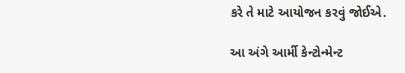કરે તે માટે આયોજન કરવું જોઈએ.

આ અંગે આર્મી કેન્ટોન્મેન્ટ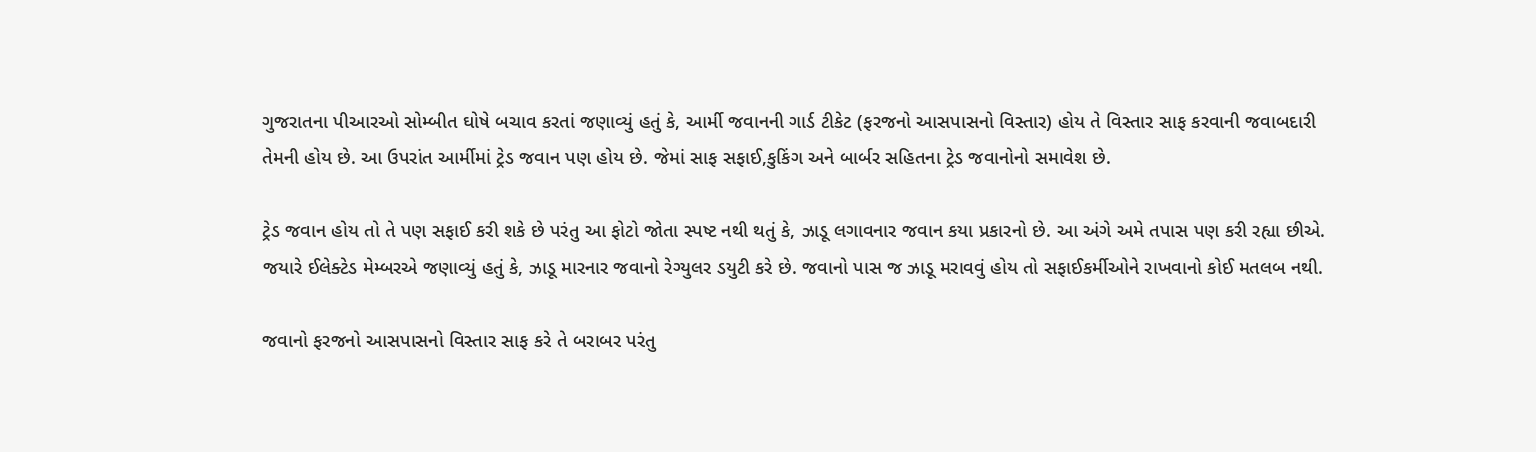ગુજરાતના પીઆરઓ સોમ્બીત ઘોષે બચાવ કરતાં જણાવ્યું હતું કે, આર્મી જવાનની ગાર્ડ ટીકેટ (ફરજનો આસપાસનો વિસ્તાર) હોય તે વિસ્તાર સાફ કરવાની જવાબદારી તેમની હોય છે. આ ઉપરાંત આર્મીમાં ટ્રેડ જવાન પણ હોય છે. જેમાં સાફ સફાઈ,કુકિંગ અને બાર્બર સહિતના ટ્રેડ જવાનોનો સમાવેશ છે.

ટ્રેડ જવાન હોય તો તે પણ સફાઈ કરી શકે છે પરંતુ આ ફોટો જોતા સ્પષ્ટ નથી થતું કે, ઝાડૂ લગાવનાર જવાન કયા પ્રકારનો છે. આ અંગે અમે તપાસ પણ કરી રહ્યા છીએ. જયારે ઈલેક્ટેડ મેમ્બરએ જણાવ્યું હતું કે, ઝાડૂ મારનાર જવાનો રેગ્યુલર ડયુટી કરે છે. જવાનો પાસ જ ઝાડૂ મરાવવું હોય તો સફાઈકર્મીઓને રાખવાનો કોઈ મતલબ નથી.

જવાનો ફરજનો આસપાસનો વિસ્તાર સાફ કરે તે બરાબર પરંતુ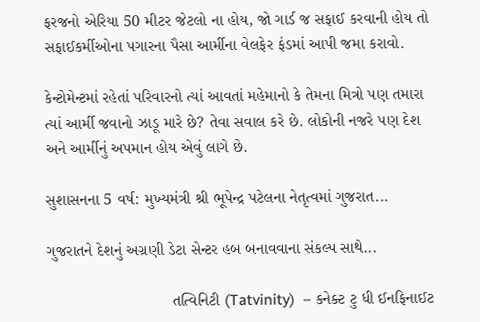ફરજનો એરિયા 50 મીટર જેટલો ના હોય, જો ગાર્ડ જ સફાઈ કરવાની હોય તો સફાઈકર્મીઓના પગારના પૈસા આર્મીના વેલફેર ફંડમાં આપી જમા કરાવો.

કેન્ટોમેન્ટમાં રહેતાં પરિવારનો ત્યાં આવતાં મહેમાનો કે તેમના મિત્રો પણ તમારા ત્યાં આર્મી જવાનો ઝાડૂ મારે છે? તેવા સવાલ કરે છે. લોકોની નજરે પણ દેશ અને આર્મીનું અપમાન હોય એવું લાગે છે.

સુશાસનના 5 વર્ષ: મુખ્યમંત્રી શ્રી ભૂપેન્દ્ર પટેલના નેતૃત્વમાં ગુજરાત...

ગુજરાતને દેશનું અગ્રણી ડેટા સેન્ટર હબ બનાવવાના સંકલ્પ સાથે...

                            તત્વિનિટી (Tatvinity)  – કનેક્ટ ટુ ધી ઈનફિનાઈટ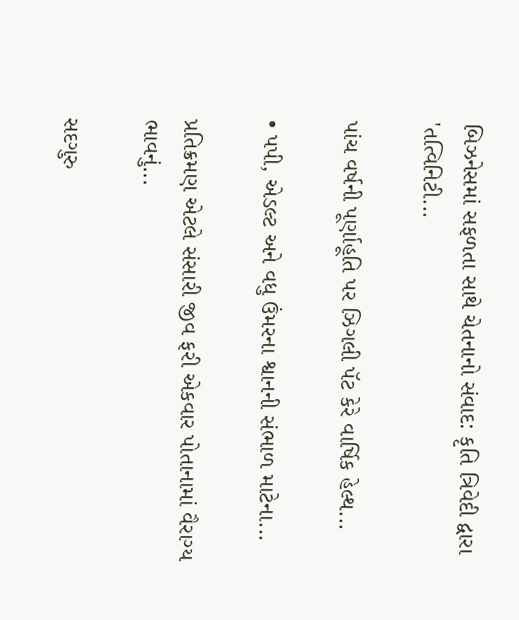બિઝનેસમાં સફળતા સાથે ચેતનાનો સંવાદ: કૃતિ ત્રિવેદી દ્વારા 'તત્વિનિટી...

પાંચ વર્ષની પૂર્ણાહૂતિ પર ઝિગલી પૅટ કેરે વાર્ષિક હેલ્થ...

• પપી, એડલ્ટ અને વધુ ઉંમરના શ્વાનની સંભાળ માટેના...

પ્રતિક્રમણ એટલે સંસારી જીવ ફરી એકવાર પોતાનામાં વૈરાગ્ય ભાવનું...

સદગુરુ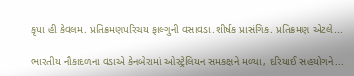કૃપા હી કેવલમ. પ્રતિક્રમણપરિચય ફાલ્ગુની વસાવડા.શીર્ષક પ્રાસંગિક. પ્રતિક્રમણ એટલે...

ભારતીય નૌકાદળના વડાએ કેનબેરામાં ઓસ્ટ્રેલિયન સમકક્ષને મળ્યા, દરિયાઈ સહયોગને...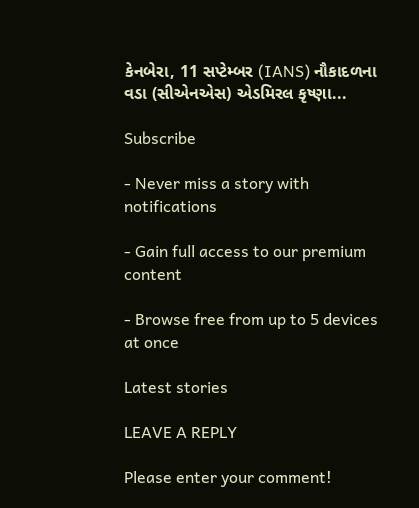કેનબેરા, 11 સપ્ટેમ્બર (IANS) નૌકાદળના વડા (સીએનએસ) એડમિરલ કૃષ્ણા...

Subscribe

- Never miss a story with notifications

- Gain full access to our premium content

- Browse free from up to 5 devices at once

Latest stories

LEAVE A REPLY

Please enter your comment!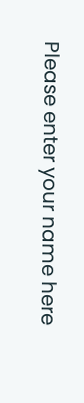Please enter your name here